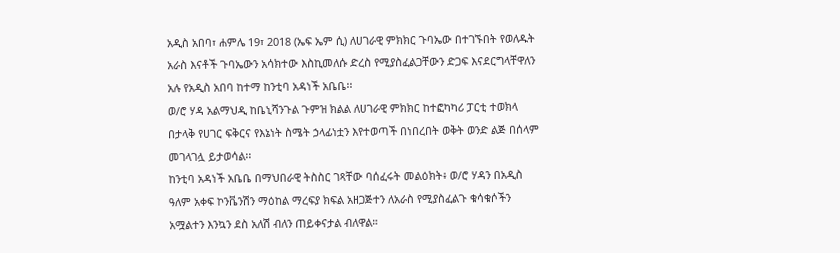አዲስ አበባ፣ ሐምሌ 19፣ 2018 (ኤፍ ኤም ሲ) ለሀገራዊ ምክክር ጉባኤው በተገኙበት የወለዱት አራስ እናቶች ጉባኤውን አሳክተው እስኪመለሱ ድረስ የሚያስፈልጋቸውን ድጋፍ እናደርግላቸዋለን አሉ የአዲስ አበባ ከተማ ከንቲባ አዳነች አቤቤ፡፡
ወ/ሮ ሃዳ አልማህዲ ከቤኒሻንጉል ጉምዝ ክልል ለሀገራዊ ምክክር ከተፎካካሪ ፓርቲ ተወክላ በታላቅ የሀገር ፍቅርና የእኔነት ስሜት ኃላፊነቷን እየተወጣች በነበረበት ወቅት ወንድ ልጅ በሰላም መገላገሏ ይታወሳል፡፡
ከንቲባ አዳነች አቤቤ በማህበራዊ ትስስር ገጻቸው ባሰፈሩት መልዕክት፥ ወ/ሮ ሃዳን በአዲስ ዓለም አቀፍ ኮንቬንሽን ማዕከል ማረፍያ ክፍል አዘጋጅተን ለአራስ የሚያስፈልጉ ቁሳቁሶችን አሟልተን እንኳን ደስ አለሽ ብለን ጠይቀናታል ብለዋል።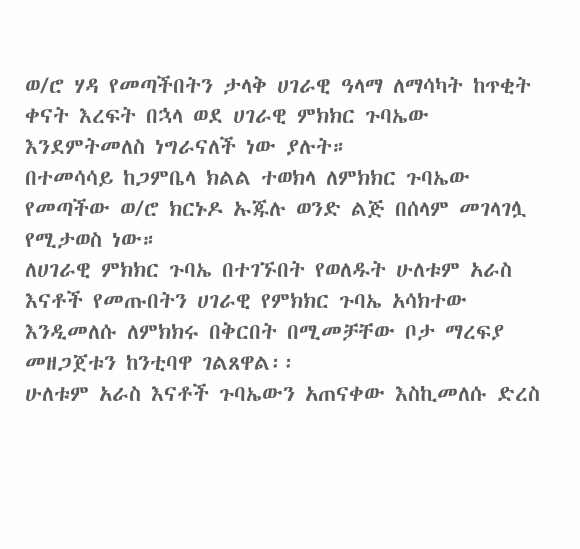ወ/ሮ ሃዳ የመጣችበትን ታላቅ ሀገራዊ ዓላማ ለማሳካት ከጥቂት ቀናት እረፍት በኋላ ወደ ሀገራዊ ምክክር ጉባኤው እንደምትመለስ ነግራናለች ነው ያሉት።
በተመሳሳይ ከጋምቤላ ክልል ተወክላ ለምክክር ጉባኤው የመጣችው ወ/ሮ ክርኑዶ ኡጁሉ ወንድ ልጅ በሰላም መገላገሏ የሚታወስ ነው።
ለሀገራዊ ምክክር ጉባኤ በተገኙበት የወለዱት ሁለቱም አራስ እናቶች የመጡበትን ሀገራዊ የምክክር ጉባኤ አሳክተው እንዲመለሱ ለምክክሩ በቅርበት በሚመቻቸው ቦታ ማረፍያ መዘጋጀቱን ከንቲባዋ ገልጸዋል፡፡
ሁለቱም አራስ እናቶች ጉባኤውን አጠናቀው እስኪመለሱ ድረስ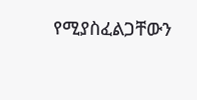የሚያስፈልጋቸውን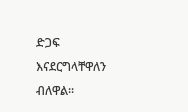ድጋፍ እናደርግላቸዋለን ብለዋል፡፡